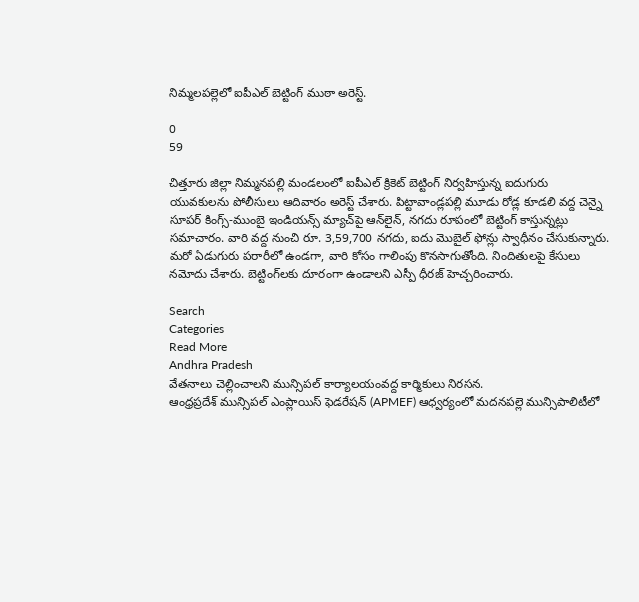నిమ్మలపల్లెలో ఐపీఎల్ బెట్టింగ్ ముఠా అరెస్ట్.

0
59

చిత్తూరు జిల్లా నిమ్మనపల్లి మండలంలో ఐపీఎల్ క్రికెట్ బెట్టింగ్ నిర్వహిస్తున్న ఐదుగురు యువకులను పోలీసులు ఆదివారం అరెస్ట్ చేశారు. పిట్టావాండ్లపల్లి మూడు రోడ్ల కూడలి వద్ద చెన్నై సూపర్ కింగ్స్-ముంబై ఇండియన్స్ మ్యాచ్‌పై ఆన్‌లైన్, నగదు రూపంలో బెట్టింగ్ కాస్తున్నట్లు సమాచారం. వారి వద్ద నుంచి రూ. 3,59,700 నగదు, ఐదు మొబైల్ ఫోన్లు స్వాధీనం చేసుకున్నారు. మరో ఏడుగురు పరారీలో ఉండగా, వారి కోసం గాలింపు కొనసాగుతోంది. నిందితులపై కేసులు నమోదు చేశారు. బెట్టింగ్‌లకు దూరంగా ఉండాలని ఎస్పీ ధీరజ్ హెచ్చరించారు.

Search
Categories
Read More
Andhra Pradesh
వేతనాలు చెల్లించాలని మున్సిపల్ కార్యాలయంవద్ద కార్మికులు నిరసన.
ఆంధ్రప్రదేశ్ మున్సిపల్ ఎంప్లాయిస్ ఫెడరేషన్ (APMEF) ఆధ్వర్యంలో మదనపల్లె మున్సిపాలిటీలో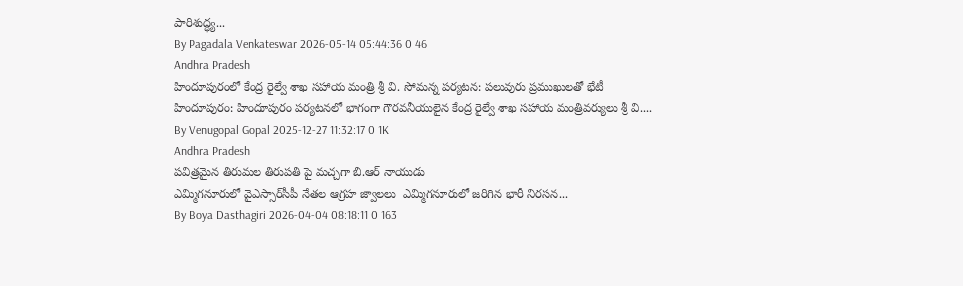పారిశుద్ధ్య...
By Pagadala Venkateswar 2026-05-14 05:44:36 0 46
Andhra Pradesh
హిందూపురంలో కేంద్ర రైల్వే శాఖ సహాయ మంత్రి శ్రీ వి. సోమన్న పర్యటన: పలువురు ప్రముఖులతో భేటీ
హిందూపురం: హిందూపురం పర్యటనలో భాగంగా గౌరవనీయులైన కేంద్ర రైల్వే శాఖ సహాయ మంత్రివర్యులు శ్రీ వి....
By Venugopal Gopal 2025-12-27 11:32:17 0 1K
Andhra Pradesh
పవిత్రమైన తిరుమల తిరుపతి పై మచ్చగా బి.ఆర్ నాయుడు
ఎమ్మిగనూరులో వైఎస్సార్‌సీపీ నేతల ఆగ్రహ జ్వాలలు  ఎమ్మిగనూరులో జరిగిన భారీ నిరసన...
By Boya Dasthagiri 2026-04-04 08:18:11 0 163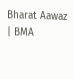Bharat Aawaz | BMA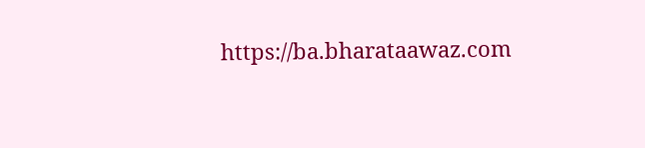https://ba.bharataawaz.com